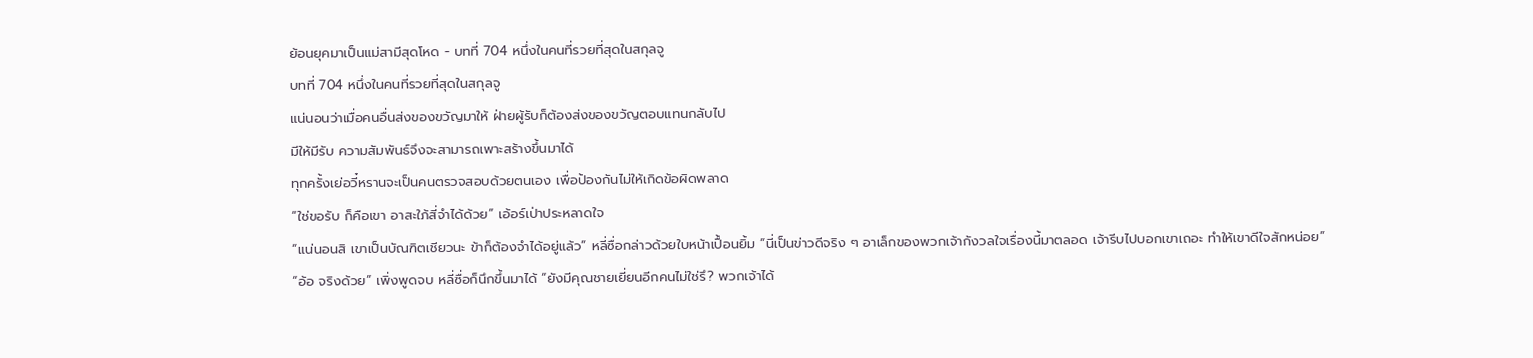ย้อนยุคมาเป็นแม่สามีสุดโหด - บทที่ 704 หนึ่งในคนที่รวยที่สุดในสกุลจู
บทที่ 704 หนึ่งในคนที่รวยที่สุดในสกุลจู
แน่นอนว่าเมื่อคนอื่นส่งของขวัญมาให้ ฝ่ายผู้รับก็ต้องส่งของขวัญตอบแทนกลับไป
มีให้มีรับ ความสัมพันธ์จึงจะสามารถเพาะสร้างขึ้นมาได้
ทุกครั้งเย่อวี๋หรานจะเป็นคนตรวจสอบด้วยตนเอง เพื่อป้องกันไม่ให้เกิดข้อผิดพลาด
“ใช่ขอรับ ก็คือเขา อาสะใภ้สี่จำได้ด้วย” เอ้อร์เป่าประหลาดใจ
“แน่นอนสิ เขาเป็นบัณฑิตเชียวนะ ข้าก็ต้องจำได้อยู่แล้ว” หลี่ซื่อกล่าวด้วยใบหน้าเปื้อนยิ้ม “นี่เป็นข่าวดีจริง ๆ อาเล็กของพวกเจ้ากังวลใจเรื่องนี้มาตลอด เจ้ารีบไปบอกเขาเถอะ ทำให้เขาดีใจสักหน่อย”
“อ้อ จริงด้วย” เพิ่งพูดจบ หลี่ซื่อก็นึกขึ้นมาได้ “ยังมีคุณชายเยี่ยนอีกคนไม่ใช่รึ? พวกเจ้าได้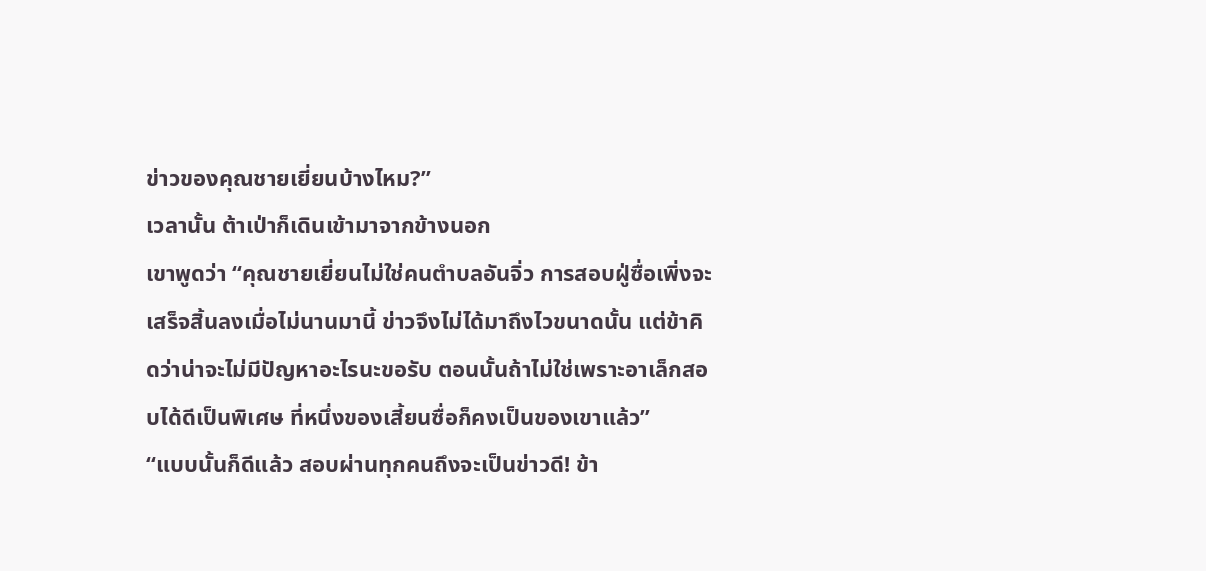ข่าวของคุณชายเยี่ยนบ้างไหม?”
เวลานั้น ต้าเป่าก็เดินเข้ามาจากข้างนอก
เขาพูดว่า “คุณชายเยี่ยนไม่ใช่คนตำบลอันจิ่ว การสอบฝู่ซื่อเพิ่งจะเสร็จสิ้นลงเมื่อไม่นานมานี้ ข่าวจึงไม่ได้มาถึงไวขนาดนั้น แต่ข้าคิดว่าน่าจะไม่มีปัญหาอะไรนะขอรับ ตอนนั้นถ้าไม่ใช่เพราะอาเล็กสอบได้ดีเป็นพิเศษ ที่หนึ่งของเสี้ยนซื่อก็คงเป็นของเขาแล้ว”
“แบบนั้นก็ดีแล้ว สอบผ่านทุกคนถึงจะเป็นข่าวดี! ข้า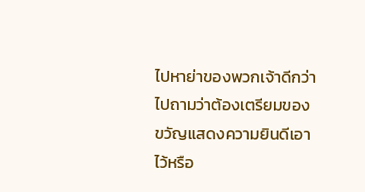ไปหาย่าของพวกเจ้าดีกว่า ไปถามว่าต้องเตรียมของขวัญแสดงความยินดีเอาไว้หรือ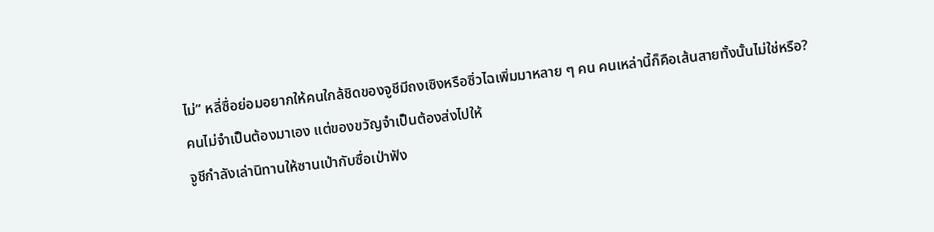ไม่” หลี่ซื่อย่อมอยากให้คนใกล้ชิดของจูชีมีถงเซิงหรือซิ่วไฉเพิ่มมาหลาย ๆ คน คนเหล่านี้ก็คือเส้นสายทั้งนั้นไม่ใช่หรือ?
คนไม่จำเป็นต้องมาเอง แต่ของขวัญจำเป็นต้องส่งไปให้
จูชีกำลังเล่านิทานให้ซานเป่ากับซื่อเป่าฟัง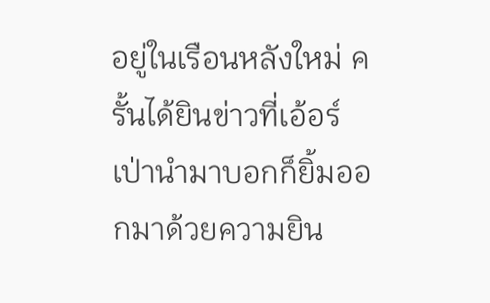อยู่ในเรือนหลังใหม่ ครั้นได้ยินข่าวที่เอ้อร์เป่านำมาบอกก็ยิ้มออกมาด้วยความยิน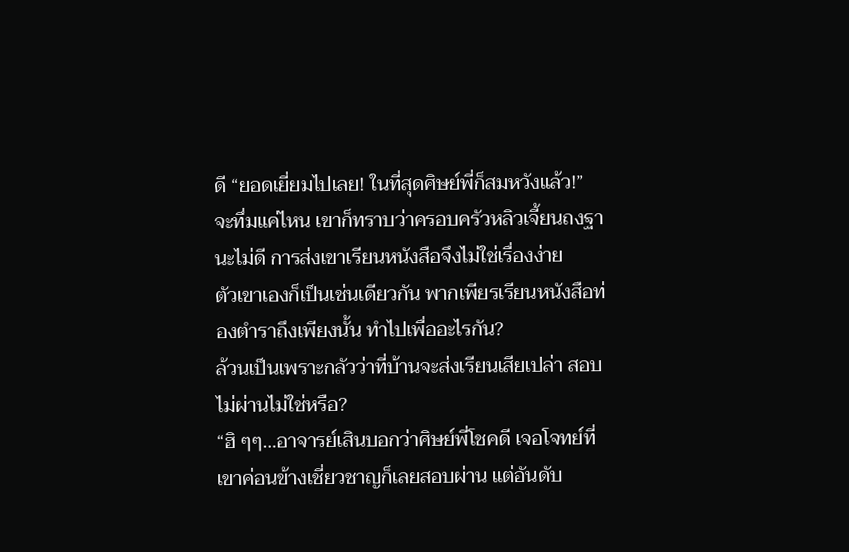ดี “ยอดเยี่ยมไปเลย! ในที่สุดศิษย์พี่ก็สมหวังแล้ว!”
จะทึ่มแค่ไหน เขาก็ทราบว่าครอบครัวหลิวเจี้ยนถงฐานะไม่ดี การส่งเขาเรียนหนังสือจึงไม่ใช่เรื่องง่าย
ตัวเขาเองก็เป็นเช่นเดียวกัน พากเพียรเรียนหนังสือท่องตำราถึงเพียงนั้น ทำไปเพื่ออะไรกัน?
ล้วนเป็นเพราะกลัวว่าที่บ้านจะส่งเรียนเสียเปล่า สอบไม่ผ่านไม่ใช่หรือ?
“ฮิ ๆๆ…อาจารย์เสินบอกว่าศิษย์พี่โชคดี เจอโจทย์ที่เขาค่อนข้างเชี่ยวชาญก็เลยสอบผ่าน แต่อันดับ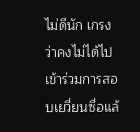ไม่ดีนัก เกรงว่าคงไม่ได้ไปเข้าร่วมการสอบเยวี่ยนซื่อแล้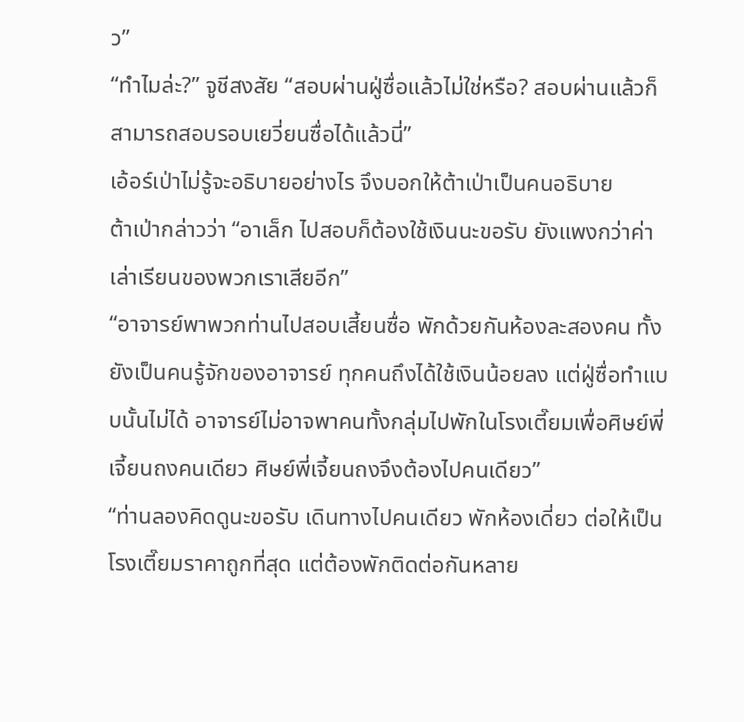ว”
“ทำไมล่ะ?” จูชีสงสัย “สอบผ่านฝู่ซื่อแล้วไม่ใช่หรือ? สอบผ่านแล้วก็สามารถสอบรอบเยวี่ยนซื่อได้แล้วนี่”
เอ้อร์เป่าไม่รู้จะอธิบายอย่างไร จึงบอกให้ต้าเป่าเป็นคนอธิบาย
ต้าเป่ากล่าวว่า “อาเล็ก ไปสอบก็ต้องใช้เงินนะขอรับ ยังแพงกว่าค่าเล่าเรียนของพวกเราเสียอีก”
“อาจารย์พาพวกท่านไปสอบเสี้ยนซื่อ พักด้วยกันห้องละสองคน ทั้งยังเป็นคนรู้จักของอาจารย์ ทุกคนถึงได้ใช้เงินน้อยลง แต่ฝู่ซื่อทำแบบนั้นไม่ได้ อาจารย์ไม่อาจพาคนทั้งกลุ่มไปพักในโรงเตี๊ยมเพื่อศิษย์พี่เจี้ยนถงคนเดียว ศิษย์พี่เจี้ยนถงจึงต้องไปคนเดียว”
“ท่านลองคิดดูนะขอรับ เดินทางไปคนเดียว พักห้องเดี่ยว ต่อให้เป็นโรงเตี๊ยมราคาถูกที่สุด แต่ต้องพักติดต่อกันหลาย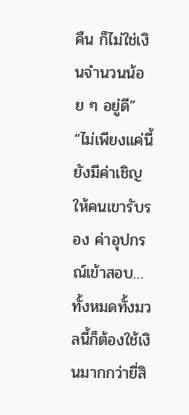คืน ก็ไม่ใช่เงินจำนวนน้อย ๆ อยู่ดี”
“ไม่เพียงแค่นี้ ยังมีค่าเชิญให้คนเขารับรอง ค่าอุปกรณ์เข้าสอบ…ทั้งหมดทั้งมวลนี้ก็ต้องใช้เงินมากกว่ายี่สิ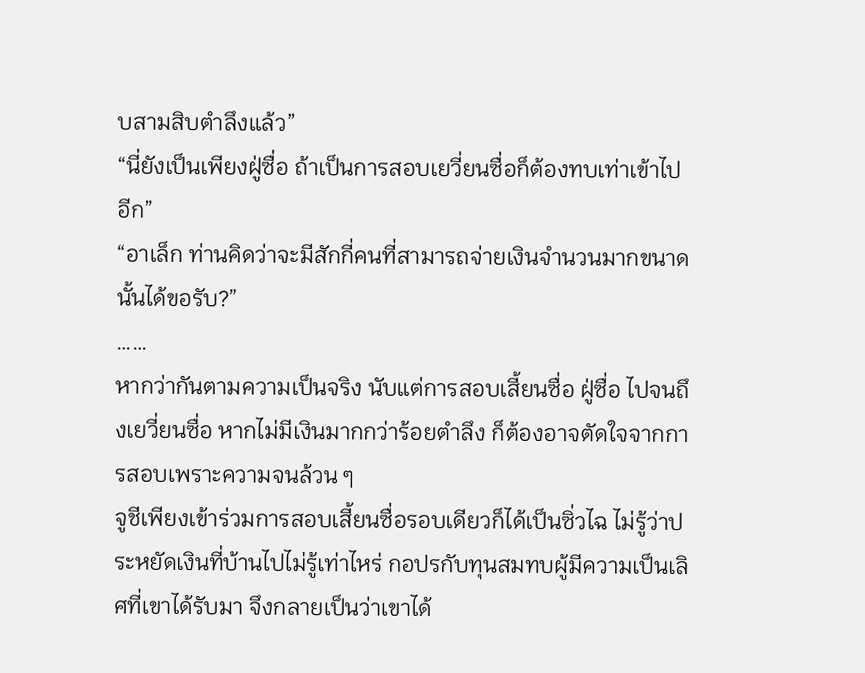บสามสิบตำลึงแล้ว”
“นี่ยังเป็นเพียงฝู่ซื่อ ถ้าเป็นการสอบเยวี่ยนซื่อก็ต้องทบเท่าเข้าไปอีก”
“อาเล็ก ท่านคิดว่าจะมีสักกี่คนที่สามารถจ่ายเงินจำนวนมากขนาดนั้นได้ขอรับ?”
……
หากว่ากันตามความเป็นจริง นับแต่การสอบเสี้ยนซื่อ ฝู่ซื่อ ไปจนถึงเยวี่ยนซื่อ หากไม่มีเงินมากกว่าร้อยตำลึง ก็ต้องอาจตัดใจจากการสอบเพราะความจนล้วน ๆ
จูชีเพียงเข้าร่วมการสอบเสี้ยนซื่อรอบเดียวก็ได้เป็นซิ่วไฉ ไม่รู้ว่าประหยัดเงินที่บ้านไปไม่รู้เท่าไหร่ กอปรกับทุนสมทบผู้มีความเป็นเลิศที่เขาได้รับมา จึงกลายเป็นว่าเขาได้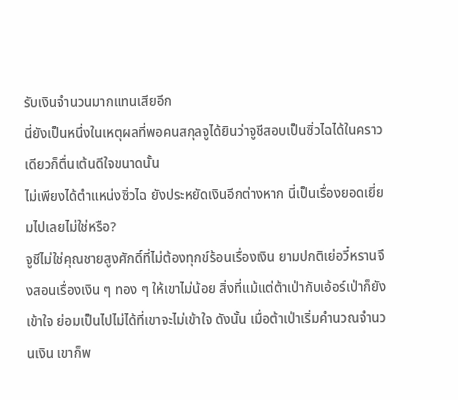รับเงินจำนวนมากแทนเสียอีก
นี่ยังเป็นหนึ่งในเหตุผลที่พอคนสกุลจูได้ยินว่าจูชีสอบเป็นซิ่วไฉได้ในคราวเดียวก็ตื่นเต้นดีใจขนาดนั้น
ไม่เพียงได้ตำแหน่งซิ่วไฉ ยังประหยัดเงินอีกต่างหาก นี่เป็นเรื่องยอดเยี่ยมไปเลยไม่ใช่หรือ?
จูชีไม่ใช่คุณชายสูงศักดิ์ที่ไม่ต้องทุกข์ร้อนเรื่องเงิน ยามปกติเย่อวี๋หรานจึงสอนเรื่องเงิน ๆ ทอง ๆ ให้เขาไม่น้อย สิ่งที่แม้แต่ต้าเป่ากับเอ้อร์เป่าก็ยังเข้าใจ ย่อมเป็นไปไม่ได้ที่เขาจะไม่เข้าใจ ดังนั้น เมื่อต้าเป่าเริ่มคำนวณจำนวนเงิน เขาก็พ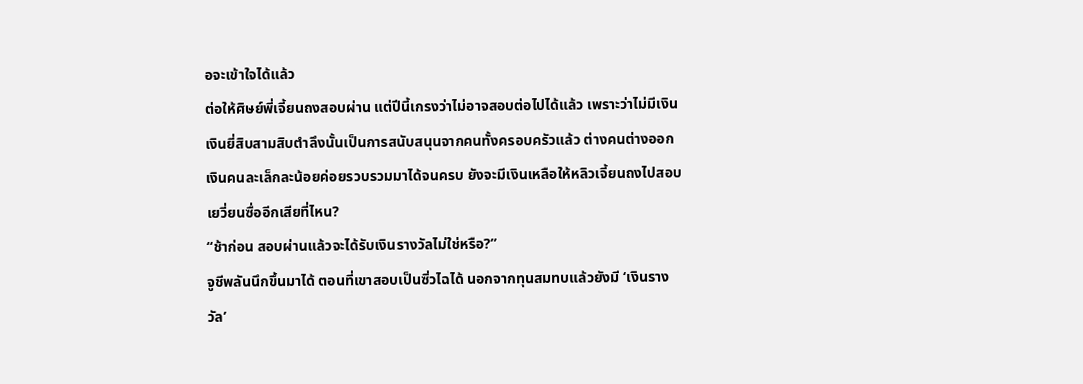อจะเข้าใจได้แล้ว
ต่อให้ศิษย์พี่เจี้ยนถงสอบผ่าน แต่ปีนี้เกรงว่าไม่อาจสอบต่อไปได้แล้ว เพราะว่าไม่มีเงิน
เงินยี่สิบสามสิบตำลึงนั้นเป็นการสนับสนุนจากคนทั้งครอบครัวแล้ว ต่างคนต่างออกเงินคนละเล็กละน้อยค่อยรวบรวมมาได้จนครบ ยังจะมีเงินเหลือให้หลิวเจี้ยนถงไปสอบเยวี่ยนซื่ออีกเสียที่ไหน?
“ช้าก่อน สอบผ่านแล้วจะได้รับเงินรางวัลไม่ใช่หรือ?”
จูชีพลันนึกขึ้นมาได้ ตอนที่เขาสอบเป็นซิ่วไฉได้ นอกจากทุนสมทบแล้วยังมี ‘เงินรางวัล’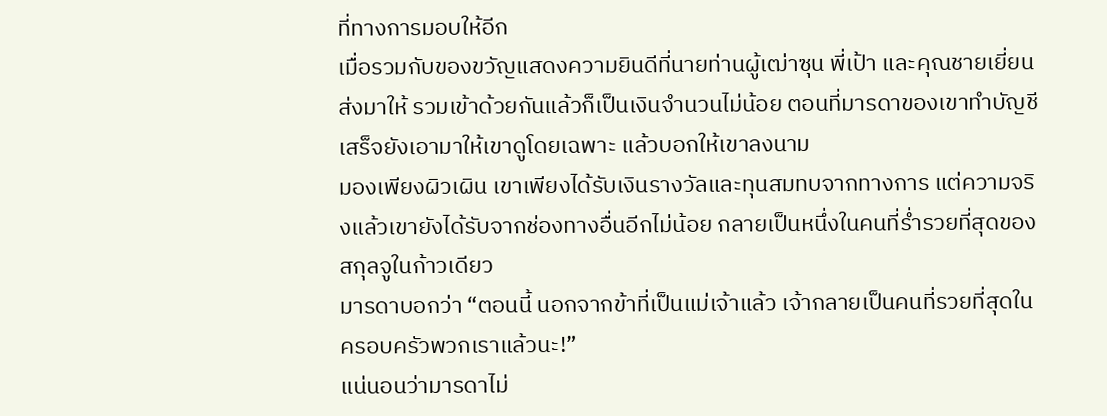ที่ทางการมอบให้อีก
เมื่อรวมกับของขวัญแสดงความยินดีที่นายท่านผู้เฒ่าซุน พี่เป้า และคุณชายเยี่ยนส่งมาให้ รวมเข้าด้วยกันแล้วก็เป็นเงินจำนวนไม่น้อย ตอนที่มารดาของเขาทำบัญชีเสร็จยังเอามาให้เขาดูโดยเฉพาะ แล้วบอกให้เขาลงนาม
มองเพียงผิวเผิน เขาเพียงได้รับเงินรางวัลและทุนสมทบจากทางการ แต่ความจริงแล้วเขายังได้รับจากช่องทางอื่นอีกไม่น้อย กลายเป็นหนึ่งในคนที่ร่ำรวยที่สุดของสกุลจูในก้าวเดียว
มารดาบอกว่า “ตอนนี้ นอกจากข้าที่เป็นแม่เจ้าแล้ว เจ้ากลายเป็นคนที่รวยที่สุดในครอบครัวพวกเราแล้วนะ!”
แน่นอนว่ามารดาไม่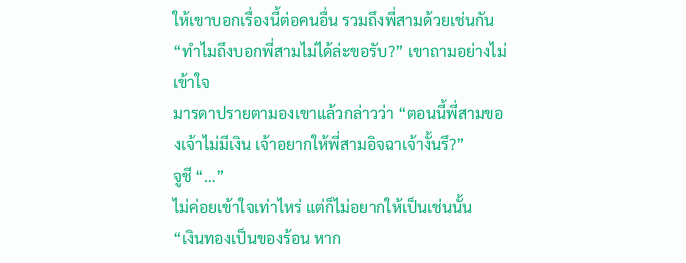ให้เขาบอกเรื่องนี้ต่อคนอื่น รวมถึงพี่สามด้วยเช่นกัน
“ทำไมถึงบอกพี่สามไม่ได้ล่ะขอรับ?” เขาถามอย่างไม่เข้าใจ
มารดาปรายตามองเขาแล้วกล่าวว่า “ตอนนี้พี่สามของเจ้าไม่มีเงิน เจ้าอยากให้พี่สามอิจฉาเจ้างั้นรึ?”
จูชี “…”
ไม่ค่อยเข้าใจเท่าไหร่ แต่ก็ไม่อยากให้เป็นเช่นนั้น
“เงินทองเป็นของร้อน หาก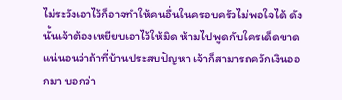ไม่ระวังเอาไว้ก็อาจทำให้คนอื่นในครอบครัวไม่พอใจได้ ดังนั้นเจ้าต้องเหยียบเอาไว้ให้มิด ห้ามไปพูดกับใครเด็ดขาด แน่นอนว่าถ้าที่บ้านประสบปัญหา เจ้าก็สามารถควักเงินออกมา บอกว่า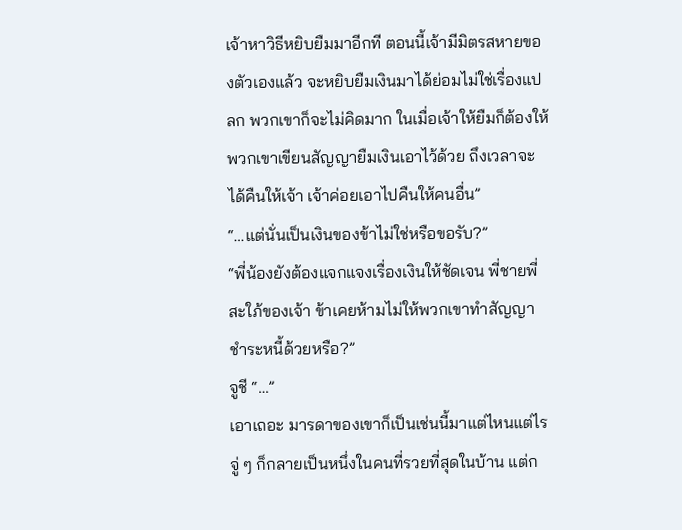เจ้าหาวิธีหยิบยืมมาอีกที ตอนนี้เจ้ามีมิตรสหายของตัวเองแล้ว จะหยิบยืมเงินมาได้ย่อมไม่ใช่เรื่องแปลก พวกเขาก็จะไม่คิดมาก ในเมื่อเจ้าให้ยืมก็ต้องให้พวกเขาเขียนสัญญายืมเงินเอาไว้ด้วย ถึงเวลาจะได้คืนให้เจ้า เจ้าค่อยเอาไปคืนให้คนอื่น”
“…แต่นั่นเป็นเงินของข้าไม่ใช่หรือขอรับ?”
“พี่น้องยังต้องแจกแจงเรื่องเงินให้ชัดเจน พี่ชายพี่สะใภ้ของเจ้า ข้าเคยห้ามไม่ให้พวกเขาทำสัญญาชำระหนี้ด้วยหรือ?”
จูชี “…”
เอาเถอะ มารดาของเขาก็เป็นเช่นนี้มาแต่ไหนแต่ไร
จู่ ๆ ก็กลายเป็นหนึ่งในคนที่รวยที่สุดในบ้าน แต่ก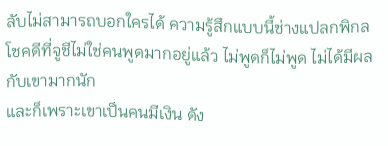ลับไม่สามารถบอกใครได้ ความรู้สึกแบบนี้ช่างแปลกพิกล
โชคดีที่จูชีไม่ใช่คนพูดมากอยู่แล้ว ไม่พูดก็ไม่พูด ไม่ได้มีผลกับเขามากนัก
และก็เพราะเขาเป็นคนมีเงิน ดัง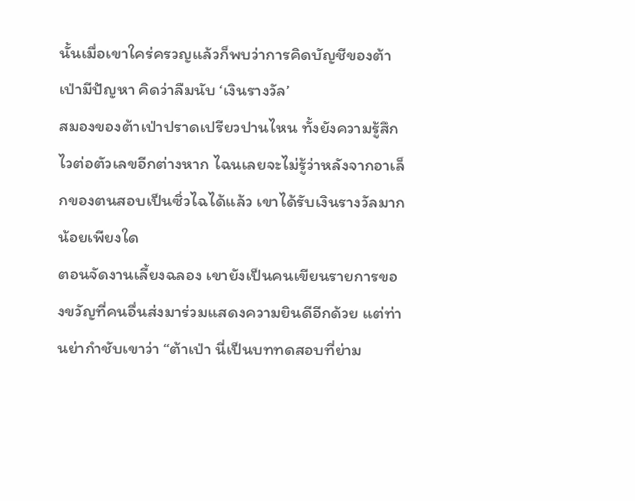นั้นเมื่อเขาใคร่ครวญแล้วก็พบว่าการคิดบัญชีของต้าเป่ามีปัญหา คิดว่าลืมนับ ‘เงินรางวัล’
สมองของต้าเป่าปราดเปรียวปานไหน ทั้งยังความรู้สึกไวต่อตัวเลขอีกต่างหาก ไฉนเลยจะไม่รู้ว่าหลังจากอาเล็กของตนสอบเป็นซิ่วไฉได้แล้ว เขาได้รับเงินรางวัลมากน้อยเพียงใด
ตอนจัดงานเลี้ยงฉลอง เขายังเป็นคนเขียนรายการของขวัญที่คนอื่นส่งมาร่วมแสดงความยินดีอีกด้วย แต่ท่านย่ากำชับเขาว่า “ต้าเป่า นี่เป็นบททดสอบที่ย่าม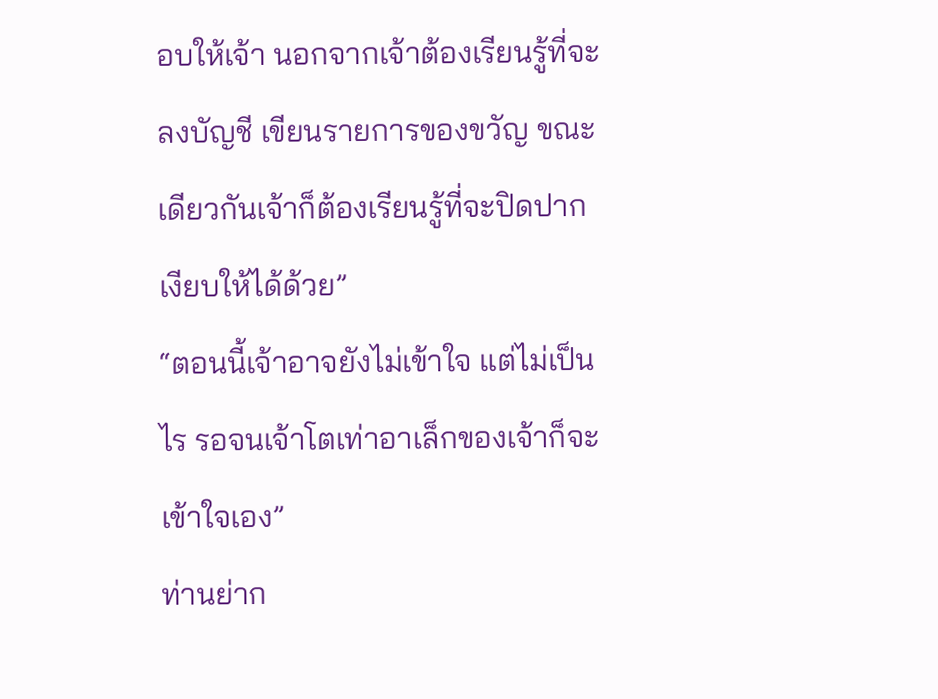อบให้เจ้า นอกจากเจ้าต้องเรียนรู้ที่จะลงบัญชี เขียนรายการของขวัญ ขณะเดียวกันเจ้าก็ต้องเรียนรู้ที่จะปิดปากเงียบให้ได้ด้วย”
“ตอนนี้เจ้าอาจยังไม่เข้าใจ แต่ไม่เป็นไร รอจนเจ้าโตเท่าอาเล็กของเจ้าก็จะเข้าใจเอง”
ท่านย่าก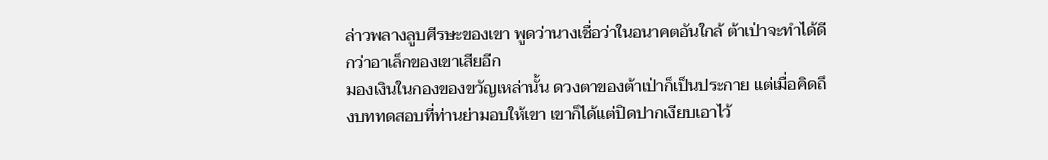ล่าวพลางลูบศีรษะของเขา พูดว่านางเชื่อว่าในอนาคตอันใกล้ ต้าเป่าจะทำได้ดีกว่าอาเล็กของเขาเสียอีก
มองเงินในกองของขวัญเหล่านั้น ดวงตาของต้าเป่าก็เป็นประกาย แต่เมื่อคิดถึงบททดสอบที่ท่านย่ามอบให้เขา เขาก็ได้แต่ปิดปากเงียบเอาไว้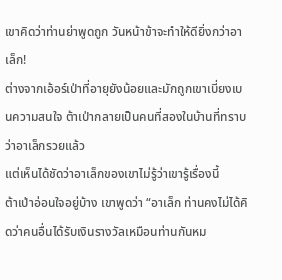เขาคิดว่าท่านย่าพูดถูก วันหน้าข้าจะทำให้ดียิ่งกว่าอาเล็ก!
ต่างจากเอ้อร์เป่าที่อายุยังน้อยและมักถูกเขาเบี่ยงเบนความสนใจ ต้าเป่ากลายเป็นคนที่สองในบ้านที่ทราบว่าอาเล็กรวยแล้ว
แต่เห็นได้ชัดว่าอาเล็กของเขาไม่รู้ว่าเขารู้เรื่องนี้
ต้าเป่าอ่อนใจอยู่บ้าง เขาพูดว่า “อาเล็ก ท่านคงไม่ได้คิดว่าคนอื่นได้รับเงินรางวัลเหมือนท่านกันหม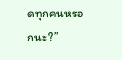ดทุกคนหรอกนะ?”